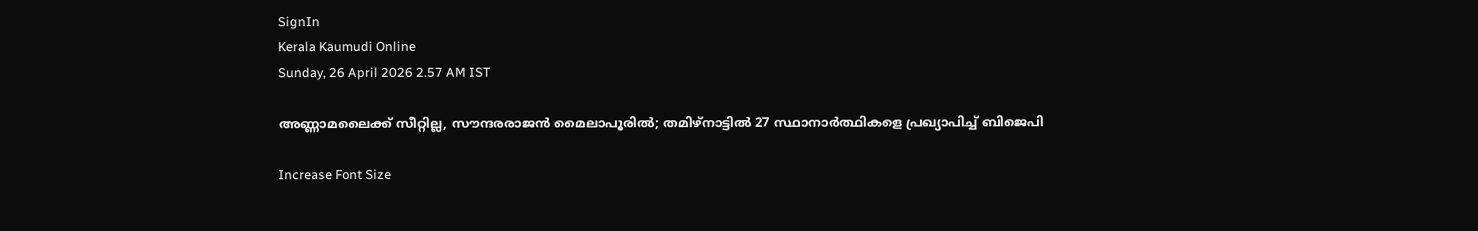SignIn
Kerala Kaumudi Online
Sunday, 26 April 2026 2.57 AM IST

അണ്ണാമലൈക്ക് സീറ്റില്ല, സൗന്ദരരാജൻ മൈലാപൂരിൽ; തമിഴ്നാട്ടിൽ 27 സ്ഥാനാർത്ഥികളെ പ്രഖ്യാപിച്ച് ബിജെപി

Increase Font Size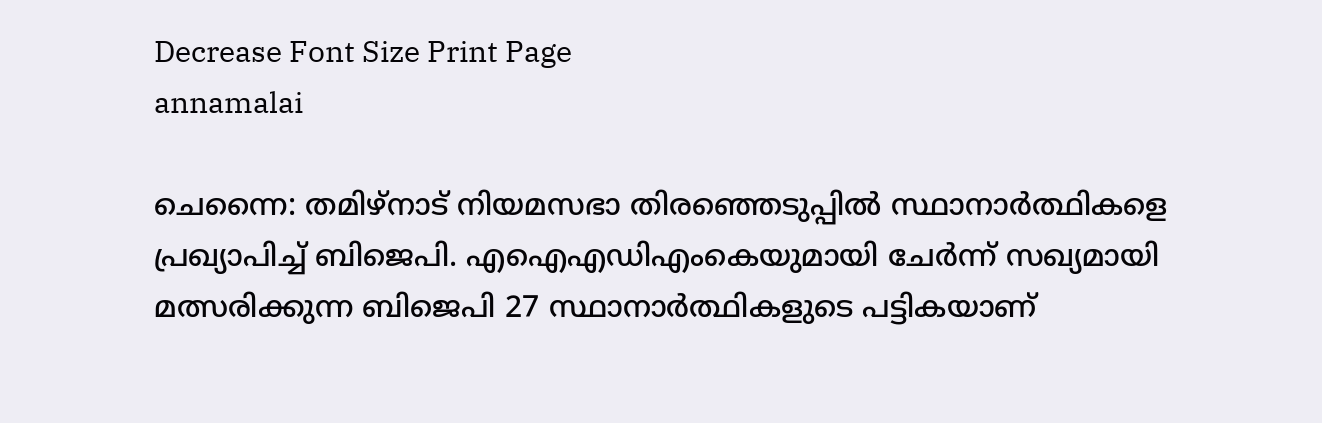Decrease Font Size Print Page
annamalai

ചെന്നൈ: തമിഴ്നാട് നിയമസഭാ തിരഞ്ഞെടുപ്പിൽ സ്ഥാനാർത്ഥികളെ പ്രഖ്യാപിച്ച് ബിജെപി. എഐഎഡിഎംകെയുമായി ചേർന്ന് സഖ്യമായി മത്സരിക്കുന്ന ബിജെപി 27 സ്ഥാനാർത്ഥികളുടെ പട്ടികയാണ്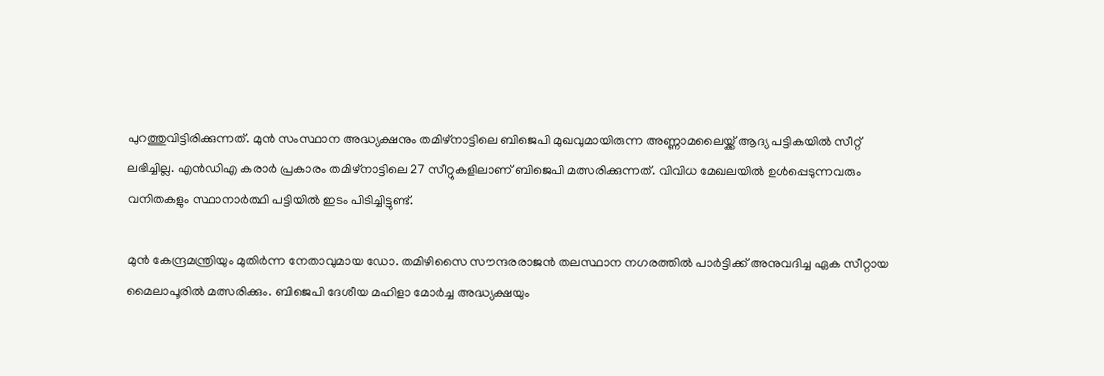പുറത്തുവിട്ടിരിക്കുന്നത്. മുൻ സംസ്ഥാന അദ്ധ്യക്ഷനും തമിഴ്നാട്ടിലെ ബിജെപി മുഖവുമായിരുന്ന അണ്ണാമലൈയ്ക്ക് ആദ്യ പട്ടികയിൽ സീറ്റ് ലഭിച്ചില്ല. എൻഡിഎ കരാർ പ്രകാരം തമിഴ്നാട്ടിലെ 27 സീറ്റുകളിലാണ് ബിജെപി മത്സരിക്കുന്നത്. വിവിധ മേഖലയിൽ ഉൾപ്പെടുന്നവരും വനിതകളും സ്ഥാനാർത്ഥി പട്ടിയിൽ ഇടം പിടിച്ചിട്ടുണ്ട്.

മുൻ കേന്ദ്രമന്ത്രിയും മുതിർന്ന നേതാവുമായ ഡോ. തമിഴിസൈ സൗന്ദരരാജൻ തലസ്ഥാന നഗരത്തിൽ പാർട്ടിക്ക് അനുവദിച്ച ഏക സീറ്റായ മൈലാപൂരിൽ മത്സരിക്കും. ബിജെപി ദേശീയ മഹിളാ മോർച്ച അദ്ധ്യക്ഷയും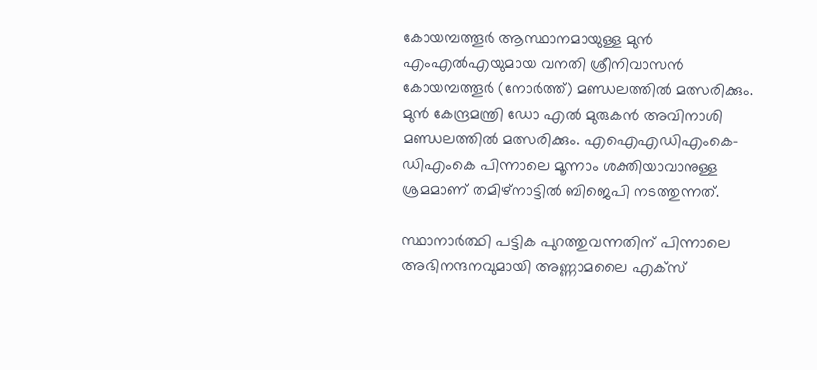കോയമ്പത്തൂർ ആസ്ഥാനമായുള്ള മുൻ എംഎൽഎയുമായ വനതി ശ്രീനിവാസൻ കോയമ്പത്തൂർ (നോർത്ത്) മണ്ഡലത്തിൽ മത്സരിക്കും. മുൻ കേന്ദ്രമന്ത്രി ഡോ എൽ മുരുകൻ അവിനാശി മണ്ഡലത്തിൽ മത്സരിക്കും. എഐഎഡിഎംകെ-ഡിഎംകെ പിന്നാലെ മൂന്നാം ശക്തിയാവാനുള്ള ശ്രമമാണ് തമിഴ്നാട്ടിൽ ബിജെപി നടത്തുന്നത്.

സ്ഥാനാർത്ഥി പട്ടിക പുറത്തുവന്നതിന് പിന്നാലെ അഭിനന്ദനവുമായി അണ്ണാമലൈ എക്സ്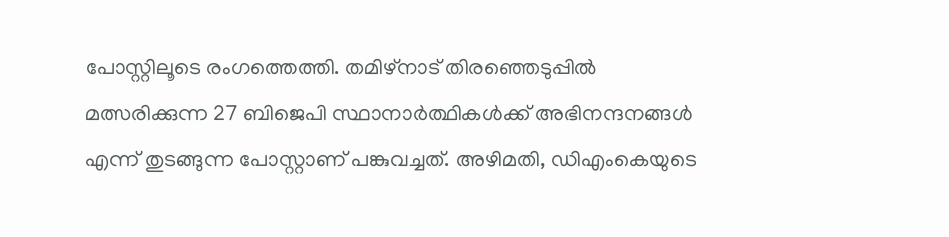പോസ്റ്റിലൂടെ രംഗത്തെത്തി. തമിഴ്നാട് തിരഞ്ഞെടുപ്പിൽ മത്സരിക്കുന്ന 27 ബിജെപി സ്ഥാനാർത്ഥികൾക്ക് അഭിനന്ദനങ്ങൾ എന്ന് തുടങ്ങുന്ന പോസ്റ്റാണ് പങ്കുവച്ചത്. അഴിമതി, ഡിഎംകെയുടെ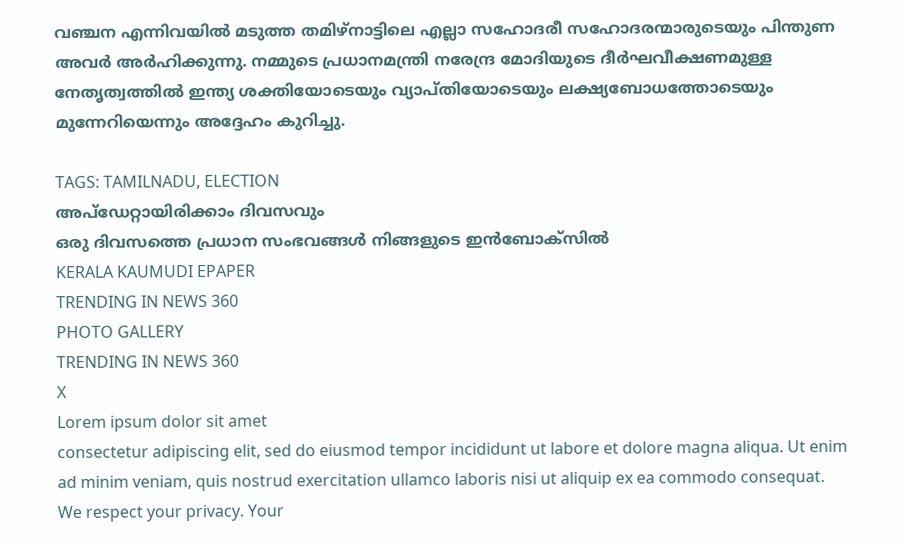വഞ്ചന എന്നിവയിൽ മടുത്ത തമിഴ്നാട്ടിലെ എല്ലാ സഹോദരീ സഹോദരന്മാരുടെയും പിന്തുണ അവർ അർഹിക്കുന്നു. നമ്മുടെ പ്രധാനമന്ത്രി നരേന്ദ്ര മോദിയുടെ ദീർഘവീക്ഷണമുള്ള നേതൃത്വത്തിൽ ഇന്ത്യ ശക്തിയോടെയും വ്യാപ്തിയോടെയും ലക്ഷ്യബോധത്തോടെയും മുന്നേറിയെന്നും അദ്ദേഹം കുറിച്ചു.

TAGS: TAMILNADU, ELECTION
അപ്ഡേറ്റായിരിക്കാം ദിവസവും
ഒരു ദിവസത്തെ പ്രധാന സംഭവങ്ങൾ നിങ്ങളുടെ ഇൻബോക്സിൽ
KERALA KAUMUDI EPAPER
TRENDING IN NEWS 360
PHOTO GALLERY
TRENDING IN NEWS 360
X
Lorem ipsum dolor sit amet
consectetur adipiscing elit, sed do eiusmod tempor incididunt ut labore et dolore magna aliqua. Ut enim ad minim veniam, quis nostrud exercitation ullamco laboris nisi ut aliquip ex ea commodo consequat.
We respect your privacy. Your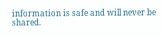information is safe and will never be shared.